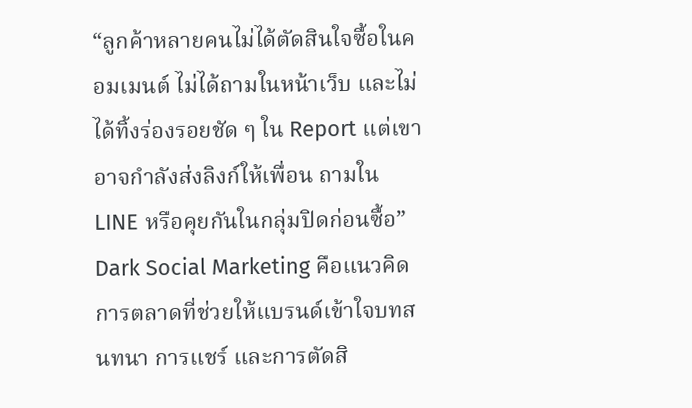“ลูกค้าหลายคนไม่ได้ตัดสินใจซื้อในคอมเมนต์ ไม่ได้ถามในหน้าเว็บ และไม่ได้ทิ้งร่องรอยชัด ๆ ใน Report แต่เขาอาจกำลังส่งลิงก์ให้เพื่อน ถามใน LINE หรือคุยกันในกลุ่มปิดก่อนซื้อ”
Dark Social Marketing คือแนวคิดการตลาดที่ช่วยให้แบรนด์เข้าใจบทสนทนา การแชร์ และการตัดสิ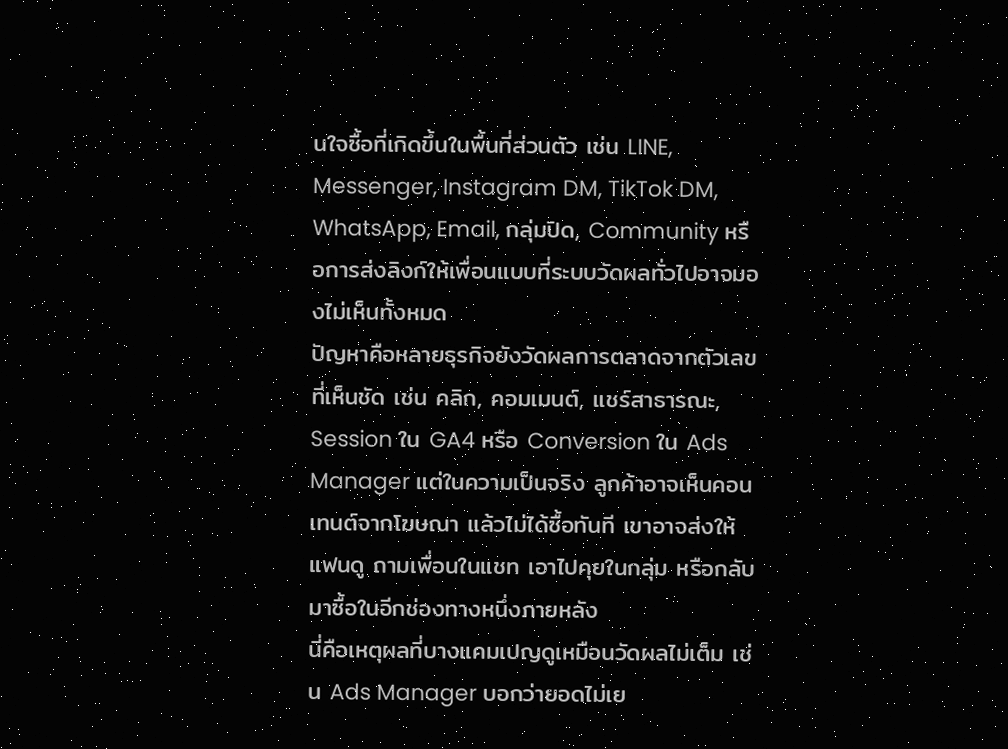นใจซื้อที่เกิดขึ้นในพื้นที่ส่วนตัว เช่น LINE, Messenger, Instagram DM, TikTok DM, WhatsApp, Email, กลุ่มปิด, Community หรือการส่งลิงก์ให้เพื่อนแบบที่ระบบวัดผลทั่วไปอาจมองไม่เห็นทั้งหมด
ปัญหาคือหลายธุรกิจยังวัดผลการตลาดจากตัวเลขที่เห็นชัด เช่น คลิก, คอมเมนต์, แชร์สาธารณะ, Session ใน GA4 หรือ Conversion ใน Ads Manager แต่ในความเป็นจริง ลูกค้าอาจเห็นคอนเทนต์จากโฆษณา แล้วไม่ได้ซื้อทันที เขาอาจส่งให้แฟนดู ถามเพื่อนในแชท เอาไปคุยในกลุ่ม หรือกลับมาซื้อในอีกช่องทางหนึ่งภายหลัง
นี่คือเหตุผลที่บางแคมเปญดูเหมือนวัดผลไม่เต็ม เช่น Ads Manager บอกว่ายอดไม่เย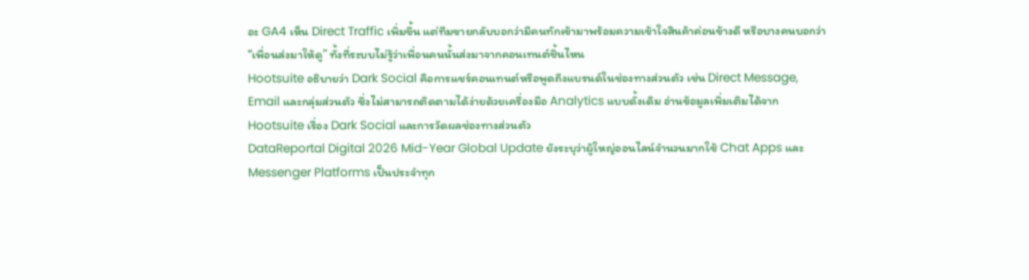อะ GA4 เห็น Direct Traffic เพิ่มขึ้น แต่ทีมขายกลับบอกว่ามีคนทักเข้ามาพร้อมความเข้าใจสินค้าค่อนข้างดี หรือบางคนบอกว่า “เพื่อนส่งมาให้ดู” ทั้งที่ระบบไม่รู้ว่าเพื่อนคนนั้นส่งมาจากคอนเทนต์ชิ้นไหน
Hootsuite อธิบายว่า Dark Social คือการแชร์คอนเทนต์หรือพูดถึงแบรนด์ในช่องทางส่วนตัว เช่น Direct Message, Email และกลุ่มส่วนตัว ซึ่งไม่สามารถติดตามได้ง่ายด้วยเครื่องมือ Analytics แบบดั้งเดิม อ่านข้อมูลเพิ่มเติมได้จาก Hootsuite เรื่อง Dark Social และการวัดผลช่องทางส่วนตัว
DataReportal Digital 2026 Mid-Year Global Update ยังระบุว่าผู้ใหญ่ออนไลน์จำนวนมากใช้ Chat Apps และ Messenger Platforms เป็นประจำทุก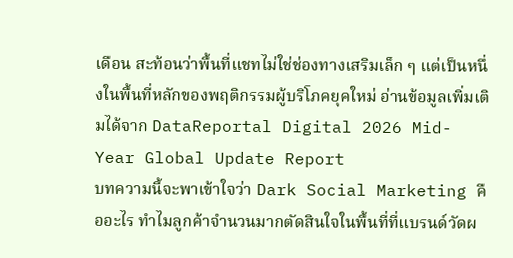เดือน สะท้อนว่าพื้นที่แชทไม่ใช่ช่องทางเสริมเล็ก ๆ แต่เป็นหนึ่งในพื้นที่หลักของพฤติกรรมผู้บริโภคยุคใหม่ อ่านข้อมูลเพิ่มเติมได้จาก DataReportal Digital 2026 Mid-Year Global Update Report
บทความนี้จะพาเข้าใจว่า Dark Social Marketing คืออะไร ทำไมลูกค้าจำนวนมากตัดสินใจในพื้นที่ที่แบรนด์วัดผ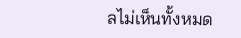ลไม่เห็นทั้งหมด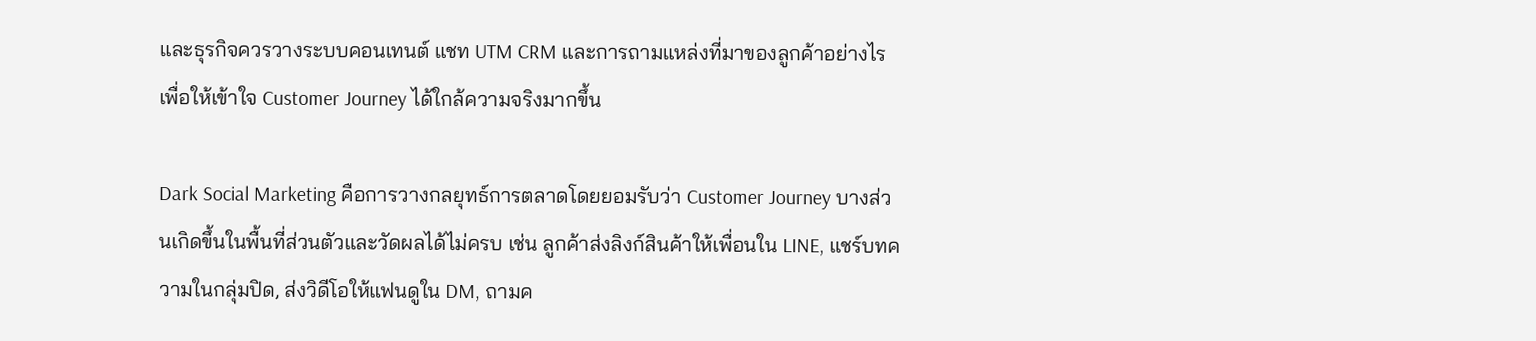และธุรกิจควรวางระบบคอนเทนต์ แชท UTM CRM และการถามแหล่งที่มาของลูกค้าอย่างไร เพื่อให้เข้าใจ Customer Journey ได้ใกล้ความจริงมากขึ้น

Dark Social Marketing คือการวางกลยุทธ์การตลาดโดยยอมรับว่า Customer Journey บางส่วนเกิดขึ้นในพื้นที่ส่วนตัวและวัดผลได้ไม่ครบ เช่น ลูกค้าส่งลิงก์สินค้าให้เพื่อนใน LINE, แชร์บทความในกลุ่มปิด, ส่งวิดีโอให้แฟนดูใน DM, ถามค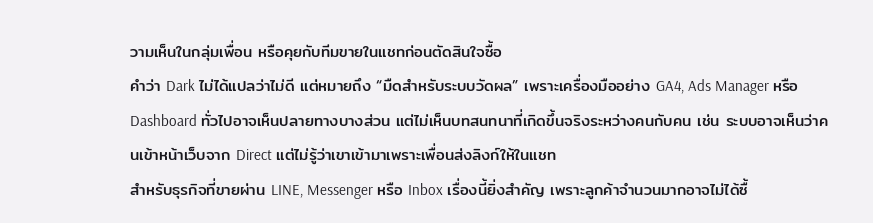วามเห็นในกลุ่มเพื่อน หรือคุยกับทีมขายในแชทก่อนตัดสินใจซื้อ
คำว่า Dark ไม่ได้แปลว่าไม่ดี แต่หมายถึง “มืดสำหรับระบบวัดผล” เพราะเครื่องมืออย่าง GA4, Ads Manager หรือ Dashboard ทั่วไปอาจเห็นปลายทางบางส่วน แต่ไม่เห็นบทสนทนาที่เกิดขึ้นจริงระหว่างคนกับคน เช่น ระบบอาจเห็นว่าคนเข้าหน้าเว็บจาก Direct แต่ไม่รู้ว่าเขาเข้ามาเพราะเพื่อนส่งลิงก์ให้ในแชท
สำหรับธุรกิจที่ขายผ่าน LINE, Messenger หรือ Inbox เรื่องนี้ยิ่งสำคัญ เพราะลูกค้าจำนวนมากอาจไม่ได้ซื้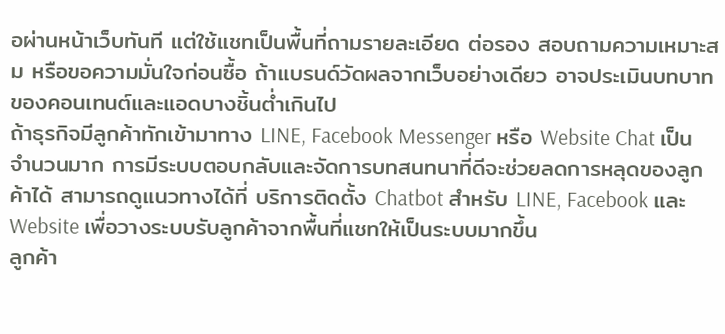อผ่านหน้าเว็บทันที แต่ใช้แชทเป็นพื้นที่ถามรายละเอียด ต่อรอง สอบถามความเหมาะสม หรือขอความมั่นใจก่อนซื้อ ถ้าแบรนด์วัดผลจากเว็บอย่างเดียว อาจประเมินบทบาทของคอนเทนต์และแอดบางชิ้นต่ำเกินไป
ถ้าธุรกิจมีลูกค้าทักเข้ามาทาง LINE, Facebook Messenger หรือ Website Chat เป็นจำนวนมาก การมีระบบตอบกลับและจัดการบทสนทนาที่ดีจะช่วยลดการหลุดของลูกค้าได้ สามารถดูแนวทางได้ที่ บริการติดตั้ง Chatbot สำหรับ LINE, Facebook และ Website เพื่อวางระบบรับลูกค้าจากพื้นที่แชทให้เป็นระบบมากขึ้น
ลูกค้า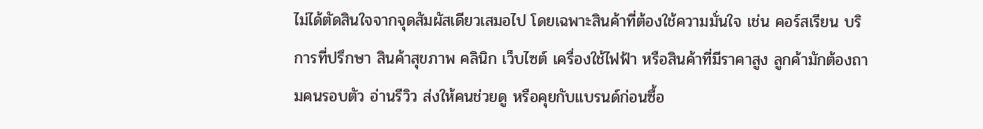ไม่ได้ตัดสินใจจากจุดสัมผัสเดียวเสมอไป โดยเฉพาะสินค้าที่ต้องใช้ความมั่นใจ เช่น คอร์สเรียน บริการที่ปรึกษา สินค้าสุขภาพ คลินิก เว็บไซต์ เครื่องใช้ไฟฟ้า หรือสินค้าที่มีราคาสูง ลูกค้ามักต้องถามคนรอบตัว อ่านรีวิว ส่งให้คนช่วยดู หรือคุยกับแบรนด์ก่อนซื้อ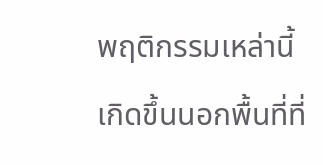พฤติกรรมเหล่านี้เกิดขึ้นนอกพื้นที่ที่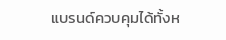แบรนด์ควบคุมได้ทั้งห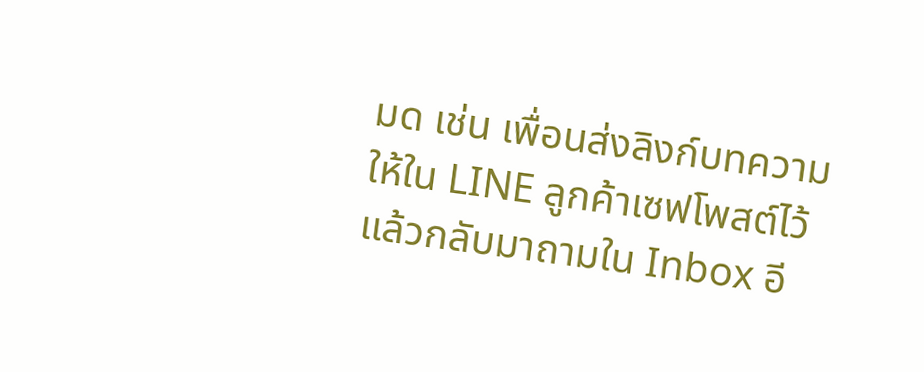มด เช่น เพื่อนส่งลิงก์บทความให้ใน LINE ลูกค้าเซฟโพสต์ไว้แล้วกลับมาถามใน Inbox อี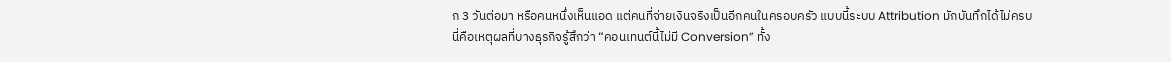ก 3 วันต่อมา หรือคนหนึ่งเห็นแอด แต่คนที่จ่ายเงินจริงเป็นอีกคนในครอบครัว แบบนี้ระบบ Attribution มักบันทึกได้ไม่ครบ
นี่คือเหตุผลที่บางธุรกิจรู้สึกว่า “คอนเทนต์นี้ไม่มี Conversion” ทั้ง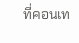ที่คอนเท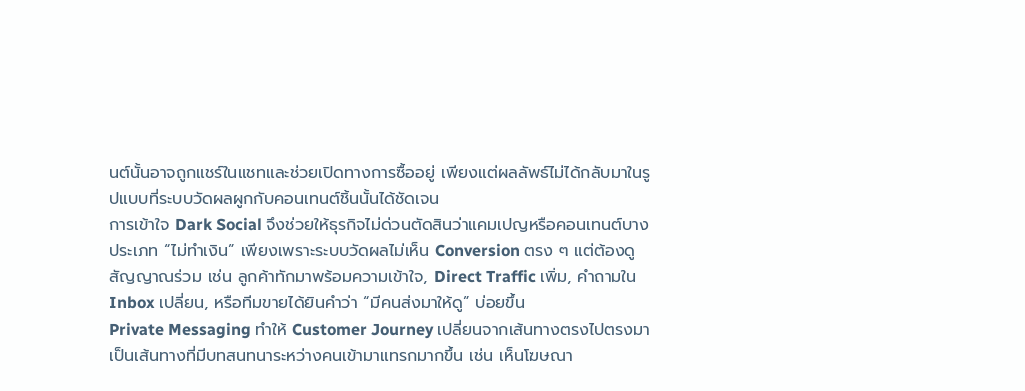นต์นั้นอาจถูกแชร์ในแชทและช่วยเปิดทางการซื้ออยู่ เพียงแต่ผลลัพธ์ไม่ได้กลับมาในรูปแบบที่ระบบวัดผลผูกกับคอนเทนต์ชิ้นนั้นได้ชัดเจน
การเข้าใจ Dark Social จึงช่วยให้ธุรกิจไม่ด่วนตัดสินว่าแคมเปญหรือคอนเทนต์บางประเภท “ไม่ทำเงิน” เพียงเพราะระบบวัดผลไม่เห็น Conversion ตรง ๆ แต่ต้องดูสัญญาณร่วม เช่น ลูกค้าทักมาพร้อมความเข้าใจ, Direct Traffic เพิ่ม, คำถามใน Inbox เปลี่ยน, หรือทีมขายได้ยินคำว่า “มีคนส่งมาให้ดู” บ่อยขึ้น
Private Messaging ทำให้ Customer Journey เปลี่ยนจากเส้นทางตรงไปตรงมา เป็นเส้นทางที่มีบทสนทนาระหว่างคนเข้ามาแทรกมากขึ้น เช่น เห็นโฆษณา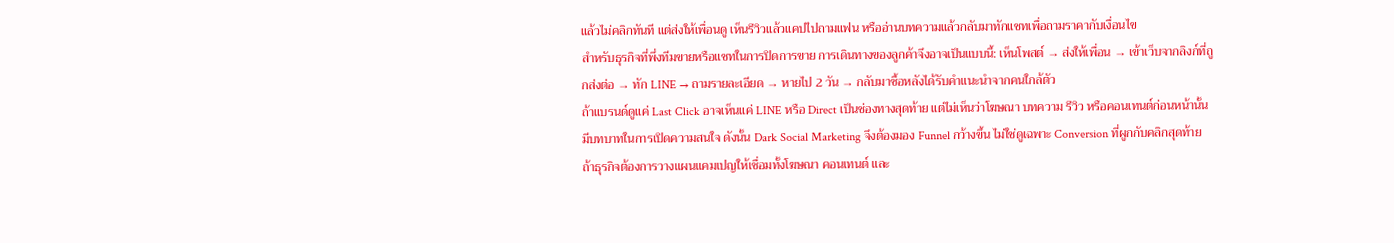แล้วไม่คลิกทันที แต่ส่งให้เพื่อนดู เห็นรีวิวแล้วแคปไปถามแฟน หรืออ่านบทความแล้วกลับมาทักแชทเพื่อถามราคากับเงื่อนไข
สำหรับธุรกิจที่พึ่งทีมขายหรือแชทในการปิดการขาย การเดินทางของลูกค้าจึงอาจเป็นแบบนี้: เห็นโพสต์ → ส่งให้เพื่อน → เข้าเว็บจากลิงก์ที่ถูกส่งต่อ → ทัก LINE → ถามรายละเอียด → หายไป 2 วัน → กลับมาซื้อหลังได้รับคำแนะนำจากคนใกล้ตัว
ถ้าแบรนด์ดูแค่ Last Click อาจเห็นแค่ LINE หรือ Direct เป็นช่องทางสุดท้าย แต่ไม่เห็นว่าโฆษณา บทความ รีวิว หรือคอนเทนต์ก่อนหน้านั้นมีบทบาทในการเปิดความสนใจ ดังนั้น Dark Social Marketing จึงต้องมอง Funnel กว้างขึ้น ไม่ใช่ดูเฉพาะ Conversion ที่ผูกกับคลิกสุดท้าย
ถ้าธุรกิจต้องการวางแผนแคมเปญให้เชื่อมทั้งโฆษณา คอนเทนต์ และ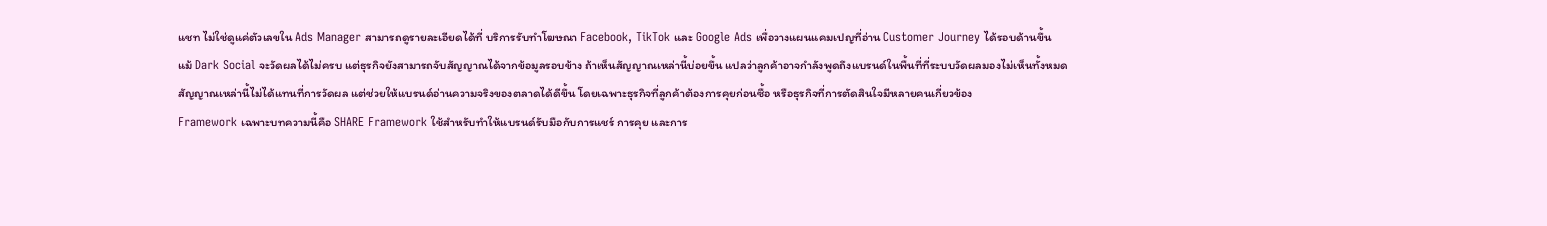แชท ไม่ใช่ดูแค่ตัวเลขใน Ads Manager สามารถดูรายละเอียดได้ที่ บริการรับทำโฆษณา Facebook, TikTok และ Google Ads เพื่อวางแผนแคมเปญที่อ่าน Customer Journey ได้รอบด้านขึ้น
แม้ Dark Social จะวัดผลได้ไม่ครบ แต่ธุรกิจยังสามารถจับสัญญาณได้จากข้อมูลรอบข้าง ถ้าเห็นสัญญาณเหล่านี้บ่อยขึ้น แปลว่าลูกค้าอาจกำลังพูดถึงแบรนด์ในพื้นที่ที่ระบบวัดผลมองไม่เห็นทั้งหมด
สัญญาณเหล่านี้ไม่ได้แทนที่การวัดผล แต่ช่วยให้แบรนด์อ่านความจริงของตลาดได้ดีขึ้น โดยเฉพาะธุรกิจที่ลูกค้าต้องการคุยก่อนซื้อ หรือธุรกิจที่การตัดสินใจมีหลายคนเกี่ยวข้อง
Framework เฉพาะบทความนี้คือ SHARE Framework ใช้สำหรับทำให้แบรนด์รับมือกับการแชร์ การคุย และการ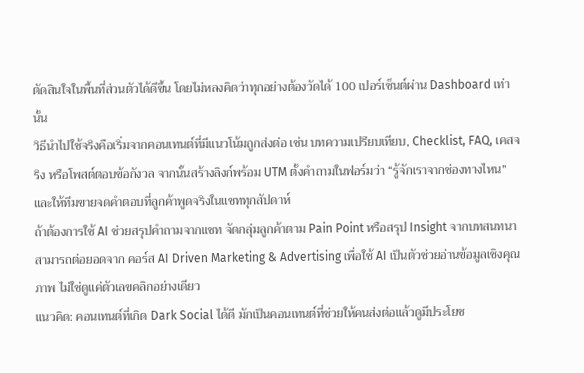ตัดสินใจในพื้นที่ส่วนตัวได้ดีขึ้น โดยไม่หลงคิดว่าทุกอย่างต้องวัดได้ 100 เปอร์เซ็นต์ผ่าน Dashboard เท่านั้น
วิธีนำไปใช้จริงคือเริ่มจากคอนเทนต์ที่มีแนวโน้มถูกส่งต่อ เช่น บทความเปรียบเทียบ, Checklist, FAQ, เคสจริง หรือโพสต์ตอบข้อกังวล จากนั้นสร้างลิงก์พร้อม UTM ตั้งคำถามในฟอร์มว่า “รู้จักเราจากช่องทางไหน” และให้ทีมขายจดคำตอบที่ลูกค้าพูดจริงในแชททุกสัปดาห์
ถ้าต้องการใช้ AI ช่วยสรุปคำถามจากแชท จัดกลุ่มลูกค้าตาม Pain Point หรือสรุป Insight จากบทสนทนา สามารถต่อยอดจาก คอร์ส AI Driven Marketing & Advertising เพื่อใช้ AI เป็นตัวช่วยอ่านข้อมูลเชิงคุณภาพ ไม่ใช่ดูแค่ตัวเลขคลิกอย่างเดียว
แนวคิด: คอนเทนต์ที่เกิด Dark Social ได้ดี มักเป็นคอนเทนต์ที่ช่วยให้คนส่งต่อแล้วดูมีประโยช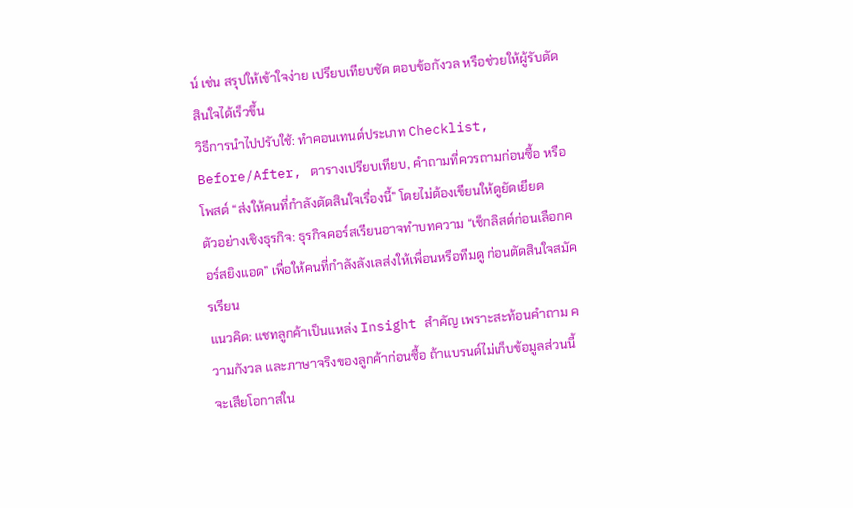น์ เช่น สรุปให้เข้าใจง่าย เปรียบเทียบชัด ตอบข้อกังวล หรือช่วยให้ผู้รับตัดสินใจได้เร็วขึ้น
วิธีการนำไปปรับใช้: ทำคอนเทนต์ประเภท Checklist, Before/After, ตารางเปรียบเทียบ, คำถามที่ควรถามก่อนซื้อ หรือโพสต์ “ส่งให้คนที่กำลังตัดสินใจเรื่องนี้” โดยไม่ต้องเขียนให้ดูยัดเยียด
ตัวอย่างเชิงธุรกิจ: ธุรกิจคอร์สเรียนอาจทำบทความ “เช็กลิสต์ก่อนเลือกคอร์สยิงแอด” เพื่อให้คนที่กำลังลังเลส่งให้เพื่อนหรือทีมดู ก่อนตัดสินใจสมัครเรียน
แนวคิด: แชทลูกค้าเป็นแหล่ง Insight สำคัญ เพราะสะท้อนคำถาม ความกังวล และภาษาจริงของลูกค้าก่อนซื้อ ถ้าแบรนด์ไม่เก็บข้อมูลส่วนนี้ จะเสียโอกาสใน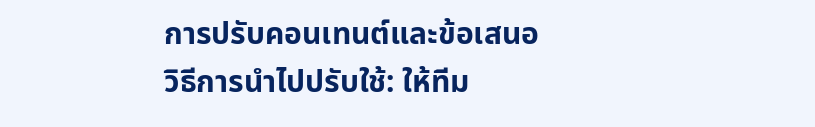การปรับคอนเทนต์และข้อเสนอ
วิธีการนำไปปรับใช้: ให้ทีม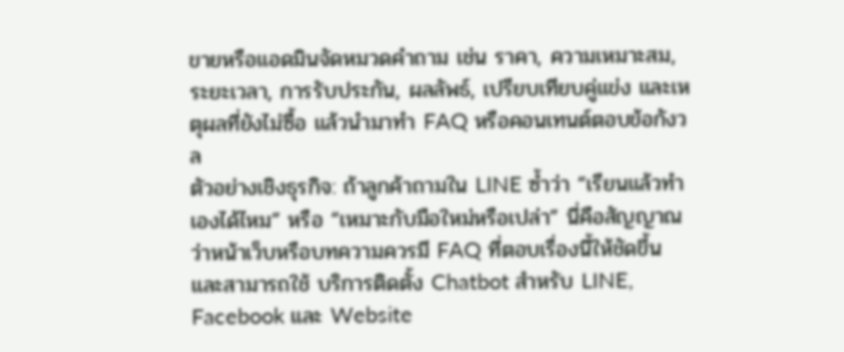ขายหรือแอดมินจัดหมวดคำถาม เช่น ราคา, ความเหมาะสม, ระยะเวลา, การรับประกัน, ผลลัพธ์, เปรียบเทียบคู่แข่ง และเหตุผลที่ยังไม่ซื้อ แล้วนำมาทำ FAQ หรือคอนเทนต์ตอบข้อกังวล
ตัวอย่างเชิงธุรกิจ: ถ้าลูกค้าถามใน LINE ซ้ำว่า “เรียนแล้วทำเองได้ไหม” หรือ “เหมาะกับมือใหม่หรือเปล่า” นี่คือสัญญาณว่าหน้าเว็บหรือบทความควรมี FAQ ที่ตอบเรื่องนี้ให้ชัดขึ้น และสามารถใช้ บริการติดตั้ง Chatbot สำหรับ LINE, Facebook และ Website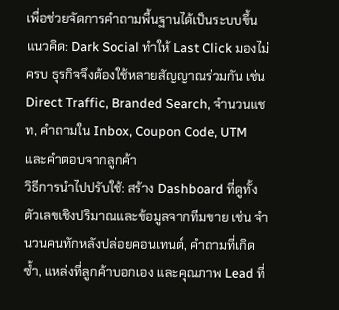เพื่อช่วยจัดการคำถามพื้นฐานได้เป็นระบบขึ้น
แนวคิด: Dark Social ทำให้ Last Click มองไม่ครบ ธุรกิจจึงต้องใช้หลายสัญญาณร่วมกัน เช่น Direct Traffic, Branded Search, จำนวนแชท, คำถามใน Inbox, Coupon Code, UTM และคำตอบจากลูกค้า
วิธีการนำไปปรับใช้: สร้าง Dashboard ที่ดูทั้งตัวเลขเชิงปริมาณและข้อมูลจากทีมขาย เช่น จำนวนคนทักหลังปล่อยคอนเทนต์, คำถามที่เกิดซ้ำ, แหล่งที่ลูกค้าบอกเอง และคุณภาพ Lead ที่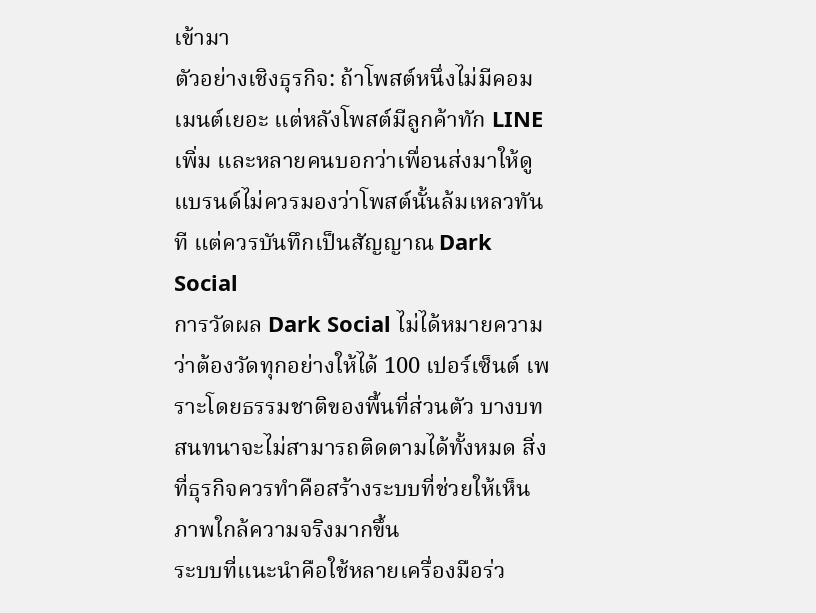เข้ามา
ตัวอย่างเชิงธุรกิจ: ถ้าโพสต์หนึ่งไม่มีคอมเมนต์เยอะ แต่หลังโพสต์มีลูกค้าทัก LINE เพิ่ม และหลายคนบอกว่าเพื่อนส่งมาให้ดู แบรนด์ไม่ควรมองว่าโพสต์นั้นล้มเหลวทันที แต่ควรบันทึกเป็นสัญญาณ Dark Social
การวัดผล Dark Social ไม่ได้หมายความว่าต้องวัดทุกอย่างให้ได้ 100 เปอร์เซ็นต์ เพราะโดยธรรมชาติของพื้นที่ส่วนตัว บางบทสนทนาจะไม่สามารถติดตามได้ทั้งหมด สิ่งที่ธุรกิจควรทำคือสร้างระบบที่ช่วยให้เห็นภาพใกล้ความจริงมากขึ้น
ระบบที่แนะนำคือใช้หลายเครื่องมือร่ว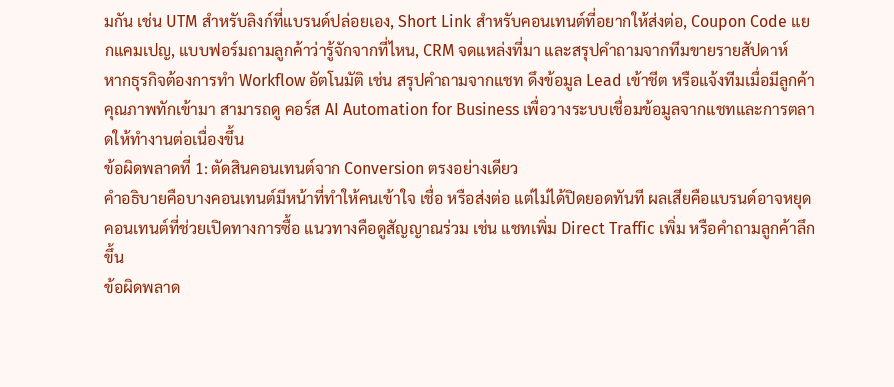มกัน เช่น UTM สำหรับลิงก์ที่แบรนด์ปล่อยเอง, Short Link สำหรับคอนเทนต์ที่อยากให้ส่งต่อ, Coupon Code แยกแคมเปญ, แบบฟอร์มถามลูกค้าว่ารู้จักจากที่ไหน, CRM จดแหล่งที่มา และสรุปคำถามจากทีมขายรายสัปดาห์
หากธุรกิจต้องการทำ Workflow อัตโนมัติ เช่น สรุปคำถามจากแชท ดึงข้อมูล Lead เข้าชีต หรือแจ้งทีมเมื่อมีลูกค้าคุณภาพทักเข้ามา สามารถดู คอร์ส AI Automation for Business เพื่อวางระบบเชื่อมข้อมูลจากแชทและการตลาดให้ทำงานต่อเนื่องขึ้น
ข้อผิดพลาดที่ 1: ตัดสินคอนเทนต์จาก Conversion ตรงอย่างเดียว
คำอธิบายคือบางคอนเทนต์มีหน้าที่ทำให้คนเข้าใจ เชื่อ หรือส่งต่อ แต่ไม่ได้ปิดยอดทันที ผลเสียคือแบรนด์อาจหยุดคอนเทนต์ที่ช่วยเปิดทางการซื้อ แนวทางคือดูสัญญาณร่วม เช่น แชทเพิ่ม Direct Traffic เพิ่ม หรือคำถามลูกค้าลึกขึ้น
ข้อผิดพลาด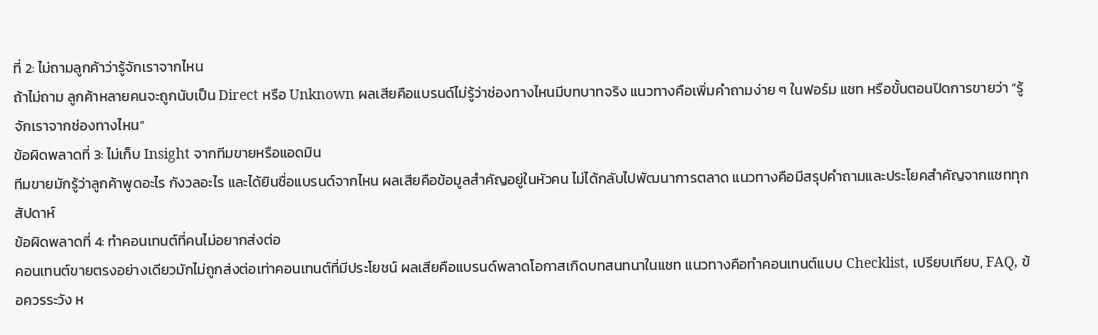ที่ 2: ไม่ถามลูกค้าว่ารู้จักเราจากไหน
ถ้าไม่ถาม ลูกค้าหลายคนจะถูกนับเป็น Direct หรือ Unknown ผลเสียคือแบรนด์ไม่รู้ว่าช่องทางไหนมีบทบาทจริง แนวทางคือเพิ่มคำถามง่าย ๆ ในฟอร์ม แชท หรือขั้นตอนปิดการขายว่า “รู้จักเราจากช่องทางไหน”
ข้อผิดพลาดที่ 3: ไม่เก็บ Insight จากทีมขายหรือแอดมิน
ทีมขายมักรู้ว่าลูกค้าพูดอะไร กังวลอะไร และได้ยินชื่อแบรนด์จากไหน ผลเสียคือข้อมูลสำคัญอยู่ในหัวคน ไม่ได้กลับไปพัฒนาการตลาด แนวทางคือมีสรุปคำถามและประโยคสำคัญจากแชททุกสัปดาห์
ข้อผิดพลาดที่ 4: ทำคอนเทนต์ที่คนไม่อยากส่งต่อ
คอนเทนต์ขายตรงอย่างเดียวมักไม่ถูกส่งต่อเท่าคอนเทนต์ที่มีประโยชน์ ผลเสียคือแบรนด์พลาดโอกาสเกิดบทสนทนาในแชท แนวทางคือทำคอนเทนต์แบบ Checklist, เปรียบเทียบ, FAQ, ข้อควรระวัง ห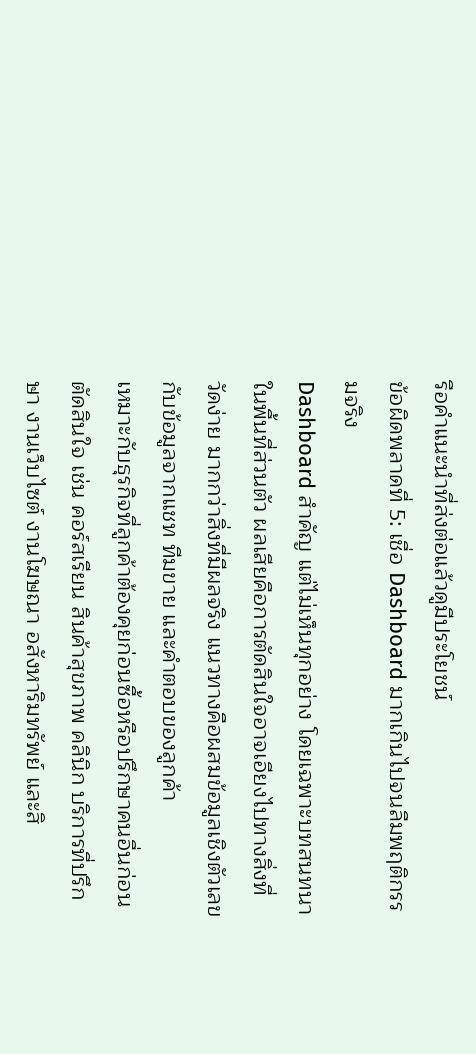รือคำแนะนำที่ส่งต่อแล้วดูมีประโยชน์
ข้อผิดพลาดที่ 5: เชื่อ Dashboard มากเกินไปจนลืมพฤติกรรมจริง
Dashboard สำคัญ แต่ไม่เห็นทุกอย่าง โดยเฉพาะบทสนทนาในพื้นที่ส่วนตัว ผลเสียคือการตัดสินใจอาจเอียงไปทางสิ่งที่วัดง่าย มากกว่าสิ่งที่มีผลจริง แนวทางคือผสมข้อมูลเชิงตัวเลขกับข้อมูลจากแชท ทีมขาย และคำตอบของลูกค้า
เหมาะกับธุรกิจที่ลูกค้าต้องคุยก่อนซื้อหรือปรึกษาคนอื่นก่อนตัดสินใจ เช่น คอร์สเรียน สินค้าสุขภาพ คลินิก บริการที่ปรึกษา งานเว็บไซต์ งานโฆษณา อสังหาริมทรัพย์ และสิ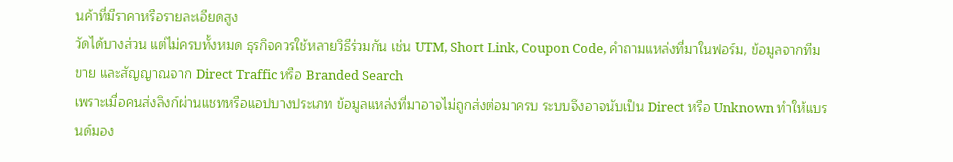นค้าที่มีราคาหรือรายละเอียดสูง
วัดได้บางส่วน แต่ไม่ครบทั้งหมด ธุรกิจควรใช้หลายวิธีร่วมกัน เช่น UTM, Short Link, Coupon Code, คำถามแหล่งที่มาในฟอร์ม, ข้อมูลจากทีมขาย และสัญญาณจาก Direct Traffic หรือ Branded Search
เพราะเมื่อคนส่งลิงก์ผ่านแชทหรือแอปบางประเภท ข้อมูลแหล่งที่มาอาจไม่ถูกส่งต่อมาครบ ระบบจึงอาจนับเป็น Direct หรือ Unknown ทำให้แบรนด์มอง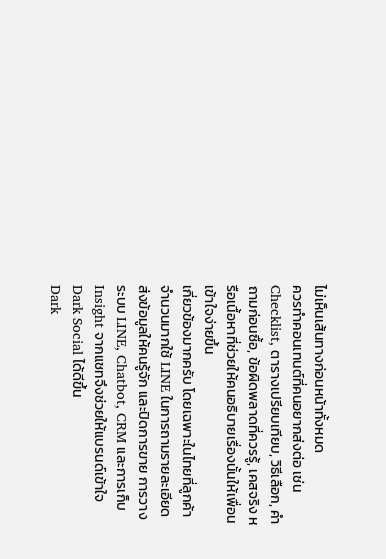ไม่เห็นเส้นทางก่อนหน้าทั้งหมด
ควรทำคอนเทนต์ที่คนอยากส่งต่อ เช่น Checklist, ตารางเปรียบเทียบ, วิธีเลือก, คำถามก่อนซื้อ, ข้อผิดพลาดที่ควรรู้, เคสจริง หรือเนื้อหาที่ช่วยให้คนอธิบายเรื่องนั้นให้เพื่อนเข้าใจง่ายขึ้น
เกี่ยวข้องมากครับ โดยเฉพาะในไทยที่ลูกค้าจำนวนมากใช้ LINE ในการถามรายละเอียด ส่งข้อมูลให้คนรู้จัก และปิดการขาย การวางระบบ LINE, Chatbot, CRM และการเก็บ Insight จากแชทจึงช่วยให้แบรนด์เข้าใจ Dark Social ได้ดีขึ้น
Dark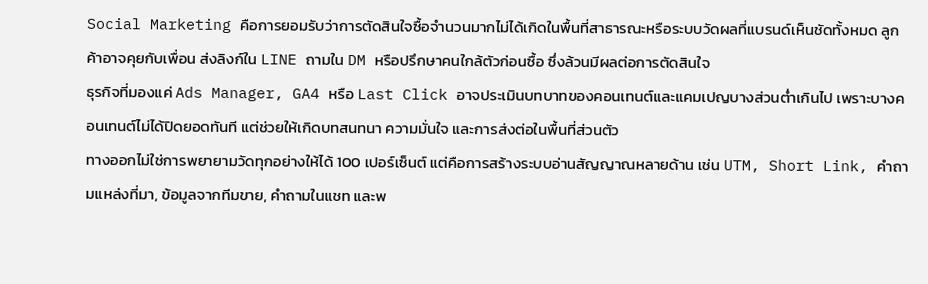Social Marketing คือการยอมรับว่าการตัดสินใจซื้อจำนวนมากไม่ได้เกิดในพื้นที่สาธารณะหรือระบบวัดผลที่แบรนด์เห็นชัดทั้งหมด ลูกค้าอาจคุยกับเพื่อน ส่งลิงก์ใน LINE ถามใน DM หรือปรึกษาคนใกล้ตัวก่อนซื้อ ซึ่งล้วนมีผลต่อการตัดสินใจ
ธุรกิจที่มองแค่ Ads Manager, GA4 หรือ Last Click อาจประเมินบทบาทของคอนเทนต์และแคมเปญบางส่วนต่ำเกินไป เพราะบางคอนเทนต์ไม่ได้ปิดยอดทันที แต่ช่วยให้เกิดบทสนทนา ความมั่นใจ และการส่งต่อในพื้นที่ส่วนตัว
ทางออกไม่ใช่การพยายามวัดทุกอย่างให้ได้ 100 เปอร์เซ็นต์ แต่คือการสร้างระบบอ่านสัญญาณหลายด้าน เช่น UTM, Short Link, คำถามแหล่งที่มา, ข้อมูลจากทีมขาย, คำถามในแชท และพ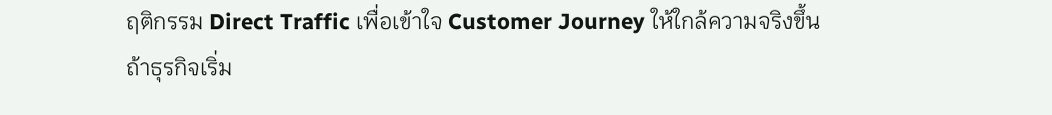ฤติกรรม Direct Traffic เพื่อเข้าใจ Customer Journey ให้ใกล้ความจริงขึ้น
ถ้าธุรกิจเริ่ม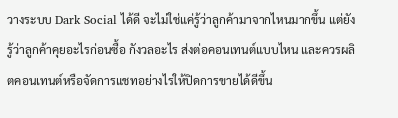วางระบบ Dark Social ได้ดี จะไม่ใช่แค่รู้ว่าลูกค้ามาจากไหนมากขึ้น แต่ยังรู้ว่าลูกค้าคุยอะไรก่อนซื้อ กังวลอะไร ส่งต่อคอนเทนต์แบบไหน และควรผลิตคอนเทนต์หรือจัดการแชทอย่างไรให้ปิดการขายได้ดีขึ้น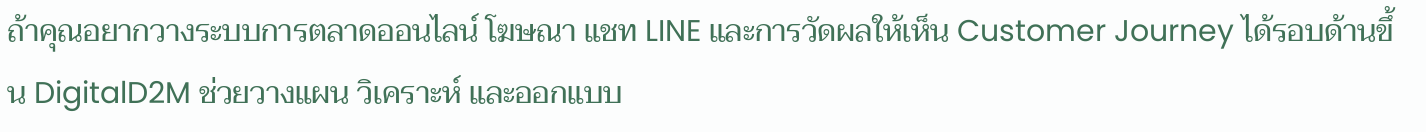ถ้าคุณอยากวางระบบการตลาดออนไลน์ โฆษณา แชท LINE และการวัดผลให้เห็น Customer Journey ได้รอบด้านขึ้น DigitalD2M ช่วยวางแผน วิเคราะห์ และออกแบบ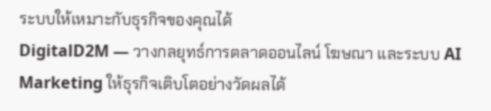ระบบให้เหมาะกับธุรกิจของคุณได้
DigitalD2M — วางกลยุทธ์การตลาดออนไลน์ โฆษณา และระบบ AI Marketing ให้ธุรกิจเติบโตอย่างวัดผลได้